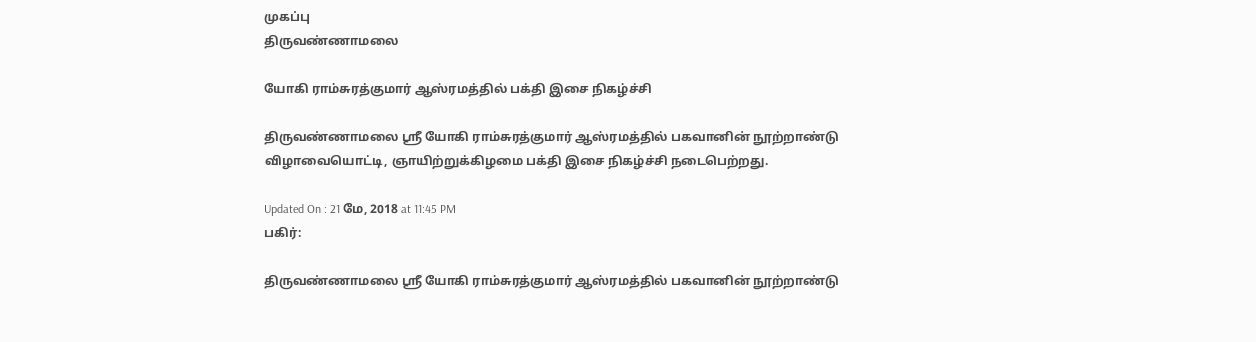முகப்பு
திருவண்ணாமலை

யோகி ராம்சுரத்குமார் ஆஸ்ரமத்தில் பக்தி இசை நிகழ்ச்சி

திருவண்ணாமலை ஸ்ரீ யோகி ராம்சுரத்குமார் ஆஸ்ரமத்தில் பகவானின் நூற்றாண்டு விழாவையொட்டி, ஞாயிற்றுக்கிழமை பக்தி இசை நிகழ்ச்சி நடைபெற்றது.

Updated On : 21 மே, 2018 at 11:45 PM
பகிர்:

திருவண்ணாமலை ஸ்ரீ யோகி ராம்சுரத்குமார் ஆஸ்ரமத்தில் பகவானின் நூற்றாண்டு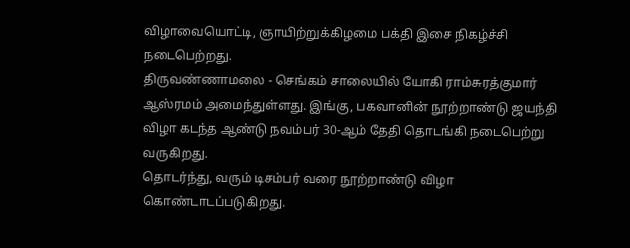விழாவையொட்டி, ஞாயிற்றுக்கிழமை பக்தி இசை நிகழ்ச்சி நடைபெற்றது.
திருவண்ணாமலை - செங்கம் சாலையில் யோகி ராம்சுரத்குமார் ஆஸ்ரமம் அமைந்துள்ளது. இங்கு, பகவானின் நூற்றாண்டு ஜயந்தி விழா கடந்த ஆண்டு நவம்பர் 30-ஆம் தேதி தொடங்கி நடைபெற்று வருகிறது.
தொடர்ந்து, வரும் டிசம்பர் வரை நூற்றாண்டு விழா கொண்டாடப்படுகிறது.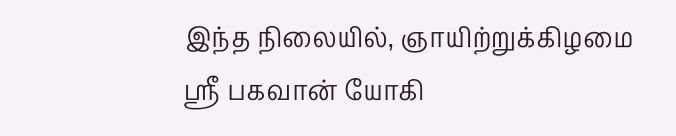இந்த நிலையில், ஞாயிற்றுக்கிழமை ஸ்ரீ பகவான் யோகி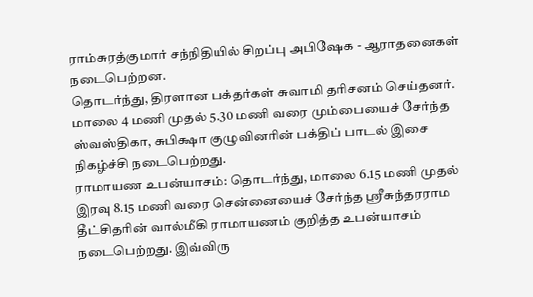ராம்சுரத்குமார் சந்நிதியில் சிறப்பு அபிஷேக - ஆராதனைகள் நடைபெற்றன.
தொடர்ந்து, திரளான பக்தர்கள் சுவாமி தரிசனம் செய்தனர். மாலை 4 மணி முதல் 5.30 மணி வரை மும்பையைச் சேர்ந்த ஸ்வஸ்திகா, சுபிக்ஷா குழுவினரின் பக்திப் பாடல் இசை நிகழ்ச்சி நடைபெற்றது.
ராமாயண உபன்யாசம்: தொடர்ந்து, மாலை 6.15 மணி முதல் இரவு 8.15 மணி வரை சென்னையைச் சேர்ந்த ஸ்ரீசுந்தரராம தீட்சிதரின் வால்மீகி ராமாயணம் குறித்த உபன்யாசம் நடைபெற்றது. இவ்விரு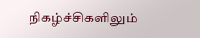நிகழ்ச்சிகளிலும்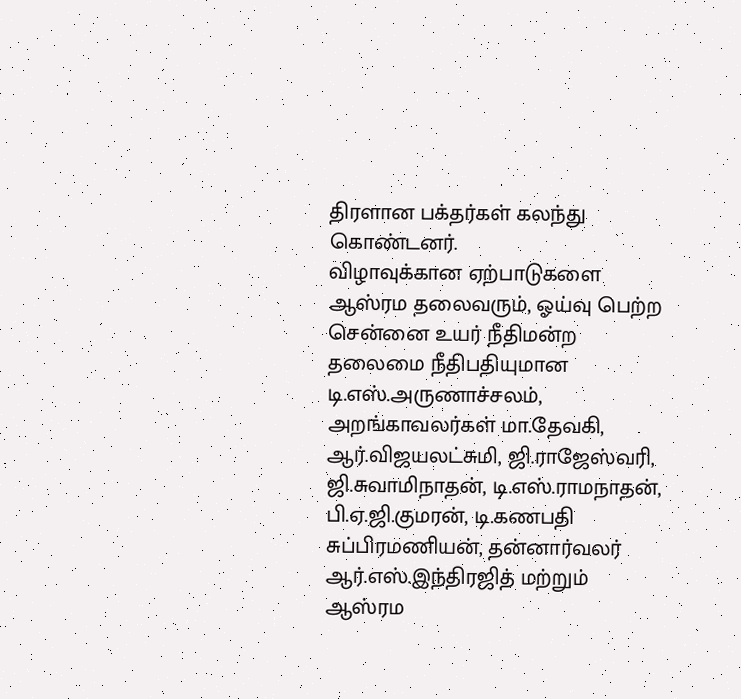திரளான பக்தர்கள் கலந்து கொண்டனர்.
விழாவுக்கான ஏற்பாடுகளை ஆஸ்ரம தலைவரும், ஓய்வு பெற்ற சென்னை உயர் நீதிமன்ற தலைமை நீதிபதியுமான
டி.எஸ்.அருணாச்சலம், அறங்காவலர்கள் மா.தேவகி, ஆர்.விஜயலட்சுமி, ஜி.ராஜேஸ்வரி, ஜி.சுவாமிநாதன், டி.எஸ்.ராமநாதன், பி.ஏ.ஜி.குமரன், டி.கணபதி சுப்பிரமணியன், தன்னார்வலர் ஆர்.எஸ்.இந்திரஜித் மற்றும் ஆஸ்ரம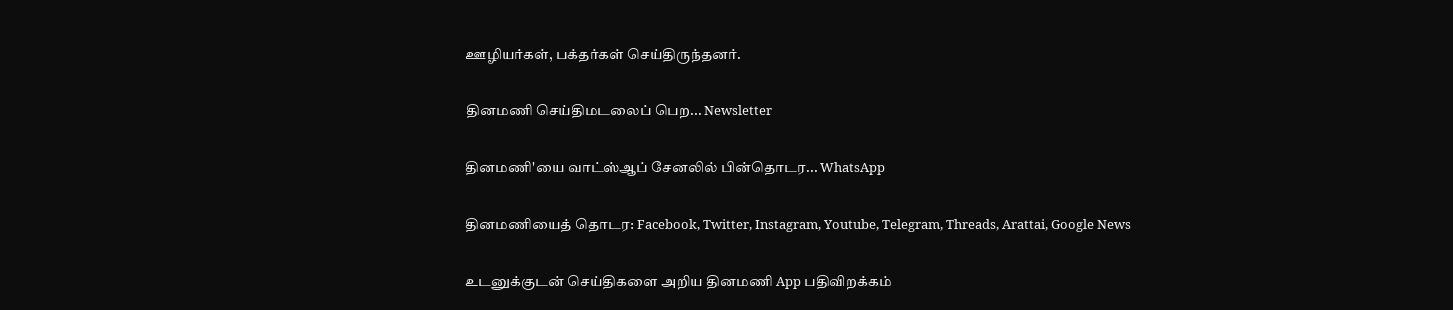ஊழியர்கள், பக்தர்கள் செய்திருந்தனர்.

தினமணி செய்திமடலைப் பெற... Newsletter

தினமணி'யை வாட்ஸ்ஆப் சேனலில் பின்தொடர... WhatsApp

தினமணியைத் தொடர: Facebook, Twitter, Instagram, Youtube, Telegram, Threads, Arattai, Google News

உடனுக்குடன் செய்திகளை அறிய தினமணி App பதிவிறக்கம்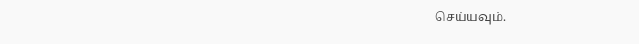செய்யவும்.